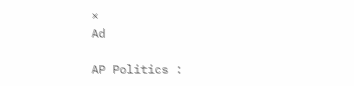×
Ad

AP Politics :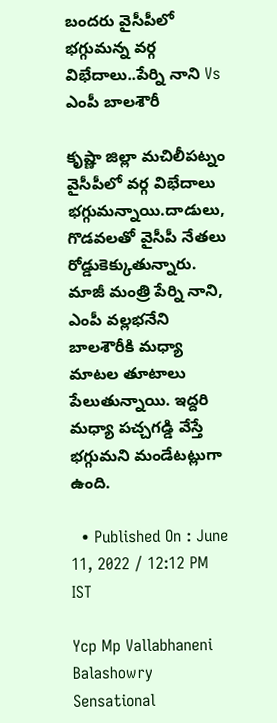బందరు వైసీపీలో భగ్గుమన్న వర్గ విభేదాలు..పేర్ని నాని Vs ఎంపీ బాలశౌరీ

కృష్ణా జిల్లా మచిలీపట్నం వైసీపీలో వర్గ విభేదాలు భగ్గుమన్నాయి.దాడులు, గొడవలతో వైసీపీ నేతలు రోడ్డుకెక్కుతున్నారు. మాజీ మంత్రి పేర్ని నాని, ఎంపీ వల్లభనేని బాలశౌరీకి మధ్యా మాటల తూటాలు పేలుతున్నాయి. ఇద్దరి మధ్యా పచ్చగడ్డి వేస్తే భగ్గుమని మండేటట్లుగా ఉంది.

  • Published On : June 11, 2022 / 12:12 PM IST

Ycp Mp Vallabhaneni Balashowry Sensational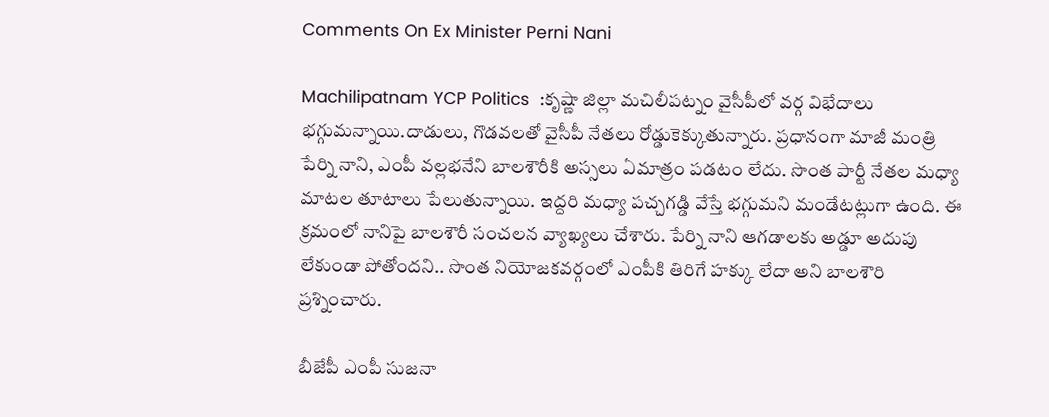Comments On Ex Minister Perni Nani

Machilipatnam YCP Politics  :కృష్ణా జిల్లా మచిలీపట్నం వైసీపీలో వర్గ విభేదాలు భగ్గుమన్నాయి.దాడులు, గొడవలతో వైసీపీ నేతలు రోడ్డుకెక్కుతున్నారు. ప్రధానంగా మాజీ మంత్రి పేర్ని నాని, ఎంపీ వల్లభనేని బాలశౌరీకి అస్సలు ఏమాత్రం పడటం లేదు. సొంత పార్టీ నేతల మధ్యా మాటల తూటాలు పేలుతున్నాయి. ఇద్దరి మధ్యా పచ్చగడ్డి వేస్తే భగ్గుమని మండేటట్లుగా ఉంది. ఈ క్రమంలో నానిపై బాలశౌరీ సంచలన వ్యాఖ్యలు చేశారు. పేర్ని నాని ఆగడాలకు అడ్డూ అదుపు లేకుండా పోతోందని.. సొంత నియోజకవర్గంలో ఎంపీకి తిరిగే హక్కు లేదా అని బాలశౌరి ప్రశ్నించారు.

బీజేపీ ఎంపీ సుజనా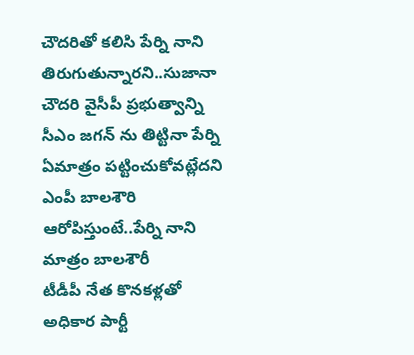చౌదరితో కలిసి పేర్ని నాని తిరుగుతున్నారని..సుజానా చౌదరి వైసీపీ ప్రభుత్వాన్ని సీఎం జగన్ ను తిట్టినా పేర్ని ఏమాత్రం పట్టించుకోవట్లేదని ఎంపీ బాలశౌరి ఆరోపిస్తుంటే..పేర్ని నాని మాత్రం బాలశౌరీ
టీడీపీ నేత కొనకళ్లతో అధికార పార్టీ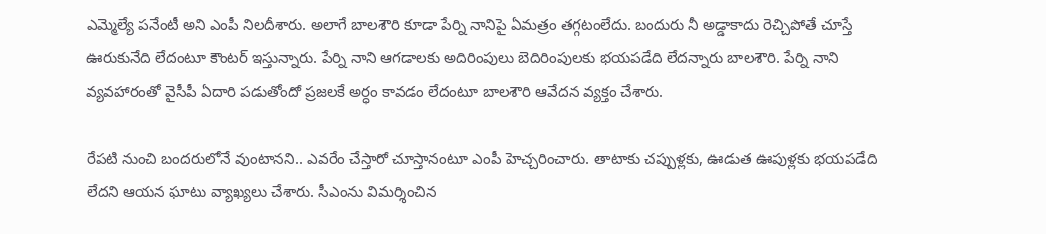ఎమ్మెల్యే పనేంటీ అని ఎంపీ నిలదీశారు. అలాగే బాలశౌరి కూడా పేర్ని నానిపై ఏమత్రం తగ్గటంలేదు. బందురు నీ అడ్డాకాదు రెచ్చిపోతే చూస్తే ఊరుకునేది లేదంటూ కౌంటర్ ఇస్తున్నారు. పేర్ని నాని ఆగడాలకు అదిరింపులు బెదిరింపులకు భయపడేది లేదన్నారు బాలశౌరి. పేర్ని నాని వ్యవహారంతో వైసీపీ ఏదారి పడుతోందో ప్రజలకే అర్ధం కావడం లేదంటూ బాలశౌరి ఆవేదన వ్యక్తం చేశారు.

రేపటి నుంచి బందరులోనే వుంటానని.. ఎవరేం చేస్తారో చూస్తానంటూ ఎంపీ హెచ్చరించారు. తాటాకు చప్పుళ్లకు, ఊడుత ఊపుళ్లకు భయపడేది లేదని ఆయన ఘాటు వ్యాఖ్యలు చేశారు. సీఎంను విమర్శించిన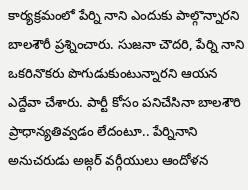కార్యక్రమంలో పేర్ని నాని ఎందుకు పాల్గొన్నారని బాలశౌరీ ప్రశ్నించారు. సుజనా చౌదరి, పేర్ని నాని ఒకరినొకరు పొగుడుకుంటున్నారని ఆయన ఎద్దేవా చేశారు. పార్టీ కోసం పనిచేసినా బాలశౌరి ప్రాధాన్యతివ్వడం లేదంటూ.. పేర్నినాని అనుచరుడు అజ్గర్‌ వర్గీయులు ఆందోళన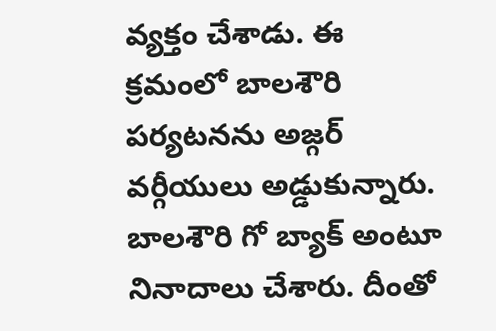వ్యక్తం చేశాడు. ఈ క్రమంలో బాలశౌరి పర్యటనను అజ్గర్‌ వర్గీయులు అడ్డుకున్నారు. బాలశౌరి గో బ్యాక్ అంటూ నినాదాలు చేశారు. దీంతో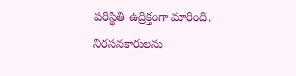పరిస్థితి ఉద్రిక్తంగా మారింది. నిరసనకారులను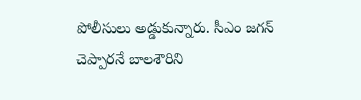పోలీసులు అడ్డుకున్నారు. సీఎం జగన్ చెప్పారనే బాలశౌరిని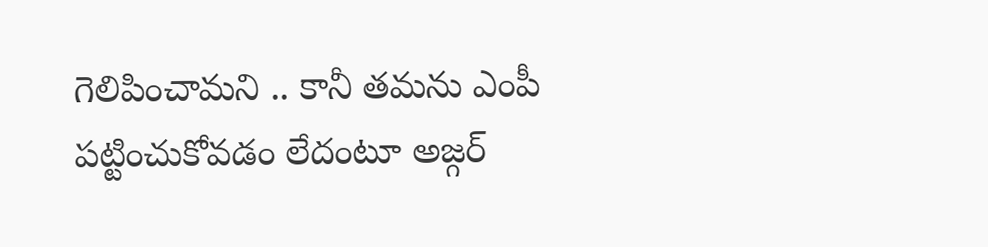గెలిపించామని .. కానీ తమను ఎంపీ పట్టించుకోవడం లేదంటూ అజ్గర్‌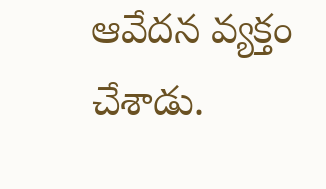ఆవేదన వ్యక్తం చేశాడు.